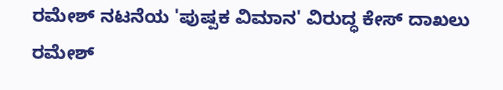ರಮೇಶ್ ನಟನೆಯ 'ಪುಷ್ಪಕ ವಿಮಾನ' ವಿರುದ್ಧ ಕೇಸ್ ದಾಖಲು
ರಮೇಶ್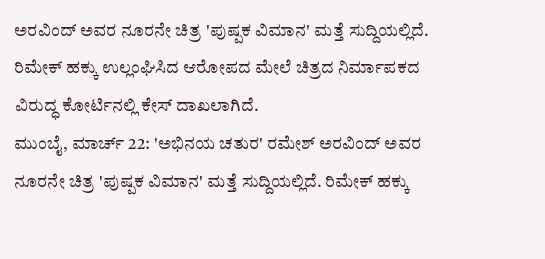ಅರವಿಂದ್ ಅವರ ನೂರನೇ ಚಿತ್ರ 'ಪುಷ್ಪಕ ವಿಮಾನ' ಮತ್ತೆ ಸುದ್ದಿಯಲ್ಲಿದೆ. ರಿಮೇಕ್ ಹಕ್ಕು ಉಲ್ಲಂಘಿಸಿದ ಆರೋಪದ ಮೇಲೆ ಚಿತ್ರದ ನಿರ್ಮಾಪಕದ ವಿರುದ್ಧ ಕೋರ್ಟಿನಲ್ಲಿ ಕೇಸ್ ದಾಖಲಾಗಿದೆ.
ಮುಂಬೈ, ಮಾರ್ಚ್ 22: 'ಅಭಿನಯ ಚತುರ' ರಮೇಶ್ ಅರವಿಂದ್ ಅವರ ನೂರನೇ ಚಿತ್ರ 'ಪುಷ್ಪಕ ವಿಮಾನ' ಮತ್ತೆ ಸುದ್ದಿಯಲ್ಲಿದೆ. ರಿಮೇಕ್ ಹಕ್ಕು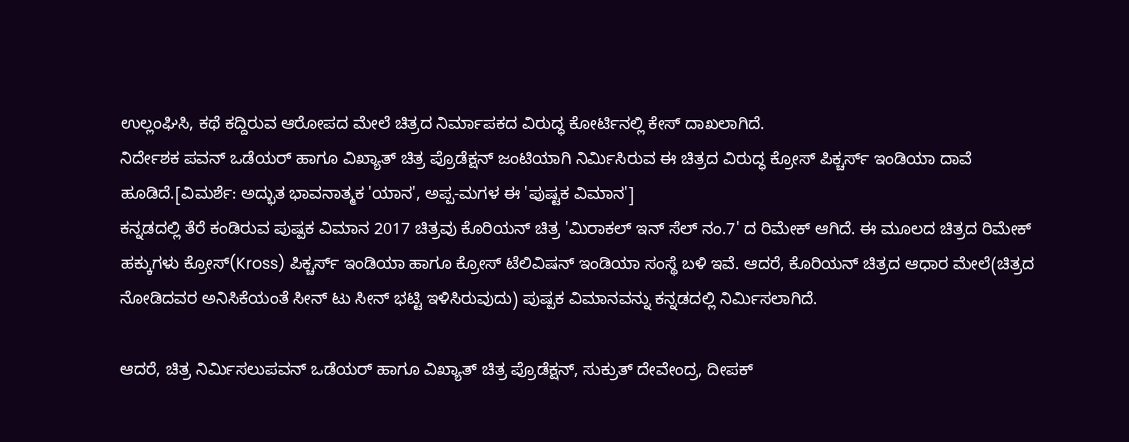ಉಲ್ಲಂಘಿಸಿ, ಕಥೆ ಕದ್ದಿರುವ ಆರೋಪದ ಮೇಲೆ ಚಿತ್ರದ ನಿರ್ಮಾಪಕದ ವಿರುದ್ಧ ಕೋರ್ಟಿನಲ್ಲಿ ಕೇಸ್ ದಾಖಲಾಗಿದೆ.
ನಿರ್ದೇಶಕ ಪವನ್ ಒಡೆಯರ್ ಹಾಗೂ ವಿಖ್ಯಾತ್ ಚಿತ್ರ ಪ್ರೊಡೆಕ್ಷನ್ ಜಂಟಿಯಾಗಿ ನಿರ್ಮಿಸಿರುವ ಈ ಚಿತ್ರದ ವಿರುದ್ಧ ಕ್ರೋಸ್ ಪಿಕ್ಚರ್ಸ್ ಇಂಡಿಯಾ ದಾವೆ ಹೂಡಿದೆ.[ವಿಮರ್ಶೆ: ಅದ್ಭುತ ಭಾವನಾತ್ಮಕ 'ಯಾನ', ಅಪ್ಪ-ಮಗಳ ಈ 'ಪುಷ್ಟಕ ವಿಮಾನ']
ಕನ್ನಡದಲ್ಲಿ ತೆರೆ ಕಂಡಿರುವ ಪುಷ್ಪಕ ವಿಮಾನ 2017 ಚಿತ್ರವು ಕೊರಿಯನ್ ಚಿತ್ರ 'ಮಿರಾಕಲ್ ಇನ್ ಸೆಲ್ ನಂ.7' ದ ರಿಮೇಕ್ ಆಗಿದೆ. ಈ ಮೂಲದ ಚಿತ್ರದ ರಿಮೇಕ್ ಹಕ್ಕುಗಳು ಕ್ರೋಸ್(Kross) ಪಿಕ್ಚರ್ಸ್ ಇಂಡಿಯಾ ಹಾಗೂ ಕ್ರೋಸ್ ಟೆಲಿವಿಷನ್ ಇಂಡಿಯಾ ಸಂಸ್ಥೆ ಬಳಿ ಇವೆ. ಆದರೆ, ಕೊರಿಯನ್ ಚಿತ್ರದ ಆಧಾರ ಮೇಲೆ(ಚಿತ್ರದ ನೋಡಿದವರ ಅನಿಸಿಕೆಯಂತೆ ಸೀನ್ ಟು ಸೀನ್ ಭಟ್ಟಿ ಇಳಿಸಿರುವುದು) ಪುಷ್ಪಕ ವಿಮಾನವನ್ನು ಕನ್ನಡದಲ್ಲಿ ನಿರ್ಮಿಸಲಾಗಿದೆ.

ಆದರೆ, ಚಿತ್ರ ನಿರ್ಮಿಸಲುಪವನ್ ಒಡೆಯರ್ ಹಾಗೂ ವಿಖ್ಯಾತ್ ಚಿತ್ರ ಪ್ರೊಡೆಕ್ಷನ್, ಸುಕ್ರುತ್ ದೇವೇಂದ್ರ, ದೀಪಕ್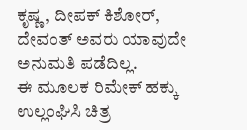ಕೃಷ್ಣ, ದೀಪಕ್ ಕಿಶೋರ್, ದೇವಂತ್ ಅವರು ಯಾವುದೇ ಅನುಮತಿ ಪಡೆದಿಲ್ಲ.
ಈ ಮೂಲಕ ರಿಮೇಕ್ ಹಕ್ಕು ಉಲ್ಲಂಘಿಸಿ ಚಿತ್ರ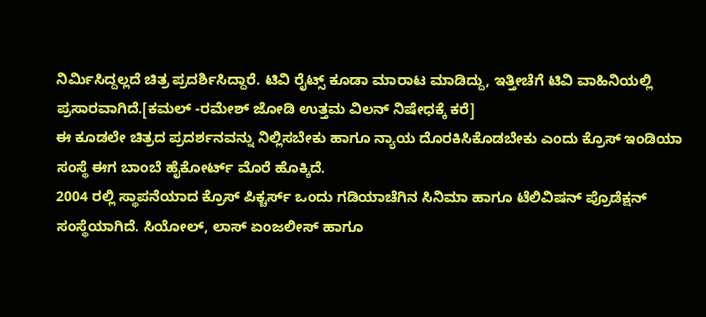ನಿರ್ಮಿಸಿದ್ದಲ್ಲದೆ ಚಿತ್ರ ಪ್ರದರ್ಶಿಸಿದ್ದಾರೆ. ಟಿವಿ ರೈಟ್ಸ್ ಕೂಡಾ ಮಾರಾಟ ಮಾಡಿದ್ದು, ಇತ್ತೀಚೆಗೆ ಟಿವಿ ವಾಹಿನಿಯಲ್ಲಿ ಪ್ರಸಾರವಾಗಿದೆ.[ಕಮಲ್ -ರಮೇಶ್ ಜೋಡಿ ಉತ್ತಮ ವಿಲನ್ ನಿಷೇಧಕ್ಕೆ ಕರೆ]
ಈ ಕೂಡಲೇ ಚಿತ್ರದ ಪ್ರದರ್ಶನವನ್ನು ನಿಲ್ಲಿಸಬೇಕು ಹಾಗೂ ನ್ಯಾಯ ದೊರಕಿಸಿಕೊಡಬೇಕು ಎಂದು ಕ್ರೊಸ್ ಇಂಡಿಯಾ ಸಂಸ್ಥೆ ಈಗ ಬಾಂಬೆ ಹೈಕೋರ್ಟ್ ಮೊರೆ ಹೊಕ್ಕಿದೆ.
2004 ರಲ್ಲಿ ಸ್ಥಾಪನೆಯಾದ ಕ್ರೊಸ್ ಪಿಕ್ಚರ್ಸ್ ಒಂದು ಗಡಿಯಾಚೆಗಿನ ಸಿನಿಮಾ ಹಾಗೂ ಟೆಲಿವಿಷನ್ ಪ್ರೊಡೆಕ್ಷನ್ ಸಂಸ್ಥೆಯಾಗಿದೆ. ಸಿಯೋಲ್, ಲಾಸ್ ಏಂಜಲೀಸ್ ಹಾಗೂ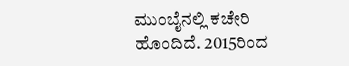ಮುಂಬೈನಲ್ಲಿ ಕಚೇರಿ ಹೊಂದಿದೆ. 2015ರಿಂದ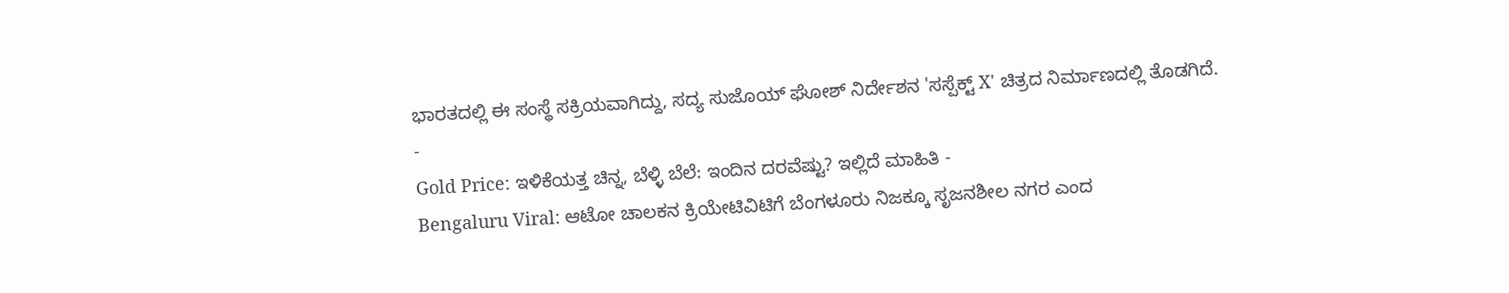ಭಾರತದಲ್ಲಿ ಈ ಸಂಸ್ಥೆ ಸಕ್ರಿಯವಾಗಿದ್ದು, ಸದ್ಯ ಸುಜೊಯ್ ಘೋಶ್ ನಿರ್ದೇಶನ 'ಸಸ್ಪೆಕ್ಟ್ X' ಚಿತ್ರದ ನಿರ್ಮಾಣದಲ್ಲಿ ತೊಡಗಿದೆ.
-
Gold Price: ಇಳಿಕೆಯತ್ತ ಚಿನ್ನ, ಬೆಳ್ಳಿ ಬೆಲೆ: ಇಂದಿನ ದರವೆಷ್ಟು? ಇಲ್ಲಿದೆ ಮಾಹಿತಿ -
Bengaluru Viral: ಆಟೋ ಚಾಲಕನ ಕ್ರಿಯೇಟಿವಿಟಿಗೆ ಬೆಂಗಳೂರು ನಿಜಕ್ಕೂ ಸೃಜನಶೀಲ ನಗರ ಎಂದ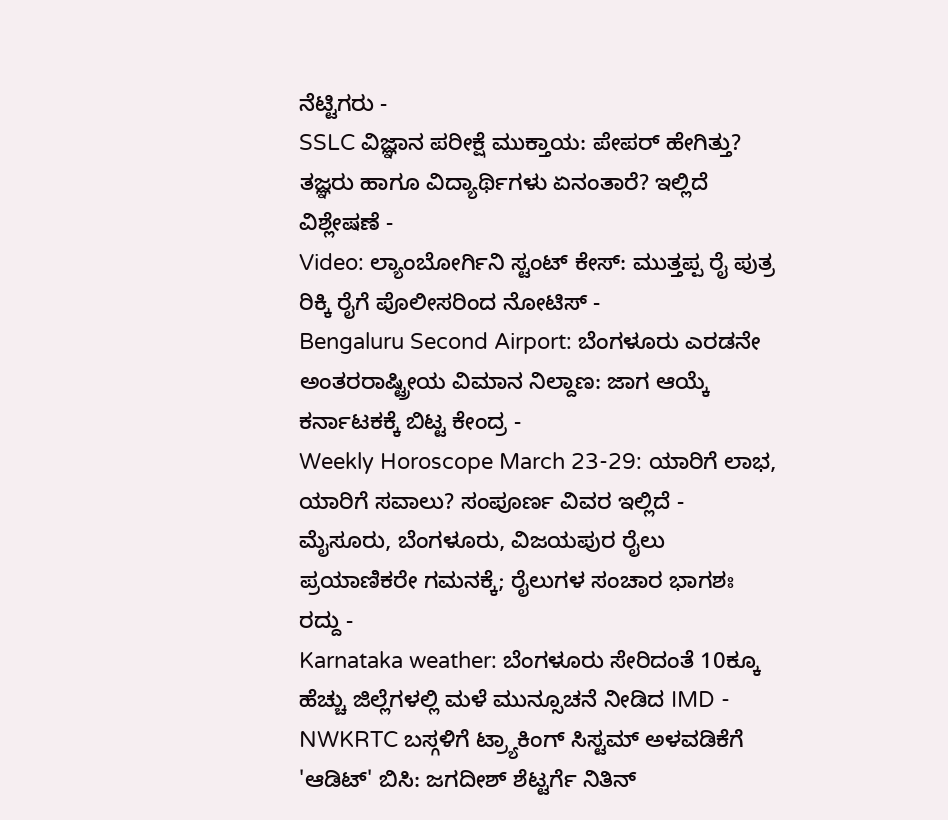ನೆಟ್ಟಿಗರು -
SSLC ವಿಜ್ಞಾನ ಪರೀಕ್ಷೆ ಮುಕ್ತಾಯ: ಪೇಪರ್ ಹೇಗಿತ್ತು? ತಜ್ಞರು ಹಾಗೂ ವಿದ್ಯಾರ್ಥಿಗಳು ಏನಂತಾರೆ? ಇಲ್ಲಿದೆ ವಿಶ್ಲೇಷಣೆ -
Video: ಲ್ಯಾಂಬೋರ್ಗಿನಿ ಸ್ಟಂಟ್ ಕೇಸ್: ಮುತ್ತಪ್ಪ ರೈ ಪುತ್ರ ರಿಕ್ಕಿ ರೈಗೆ ಪೊಲೀಸರಿಂದ ನೋಟಿಸ್ -
Bengaluru Second Airport: ಬೆಂಗಳೂರು ಎರಡನೇ ಅಂತರರಾಷ್ಟ್ರೀಯ ವಿಮಾನ ನಿಲ್ದಾಣ: ಜಾಗ ಆಯ್ಕೆ ಕರ್ನಾಟಕಕ್ಕೆ ಬಿಟ್ಟ ಕೇಂದ್ರ -
Weekly Horoscope March 23-29: ಯಾರಿಗೆ ಲಾಭ, ಯಾರಿಗೆ ಸವಾಲು? ಸಂಪೂರ್ಣ ವಿವರ ಇಲ್ಲಿದೆ -
ಮೈಸೂರು, ಬೆಂಗಳೂರು, ವಿಜಯಪುರ ರೈಲು ಪ್ರಯಾಣಿಕರೇ ಗಮನಕ್ಕೆ; ರೈಲುಗಳ ಸಂಚಾರ ಭಾಗಶಃ ರದ್ದು -
Karnataka weather: ಬೆಂಗಳೂರು ಸೇರಿದಂತೆ 10ಕ್ಕೂ ಹೆಚ್ಚು ಜಿಲ್ಲೆಗಳಲ್ಲಿ ಮಳೆ ಮುನ್ಸೂಚನೆ ನೀಡಿದ IMD -
NWKRTC ಬಸ್ಗಳಿಗೆ ಟ್ರ್ಯಾಕಿಂಗ್ ಸಿಸ್ಟಮ್ ಅಳವಡಿಕೆಗೆ 'ಆಡಿಟ್' ಬಿಸಿ: ಜಗದೀಶ್ ಶೆಟ್ಟರ್ಗೆ ನಿತಿನ್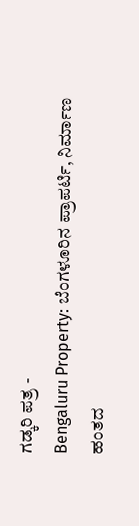ಗಡ್ಕರಿ ಪತ್ರ -
Bengaluru Property: ಬೆಂಗಳೂರಿನ ಪ್ರಾಪರ್ಟಿ, ನಿರ್ಮಾಣ ಹಂತದ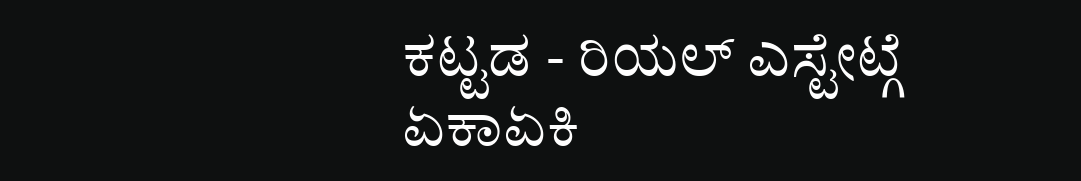ಕಟ್ಟಡ - ರಿಯಲ್ ಎಸ್ಟೇಟ್ಗೆ ಏಕಾಏಕಿ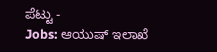ಪೆಟ್ಟು -
Jobs: ಆಯುಷ್ ಇಲಾಖೆ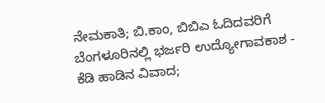ನೇಮಕಾತಿ; ಬಿ.ಕಾಂ, ಬಿಬಿಎ ಓದಿದವರಿಗೆ ಬೆಂಗಳೂರಿನಲ್ಲಿ ಭರ್ಜರಿ ಉದ್ಯೋಗಾವಕಾಶ -
ಕೆಡಿ ಹಾಡಿನ ವಿವಾದ;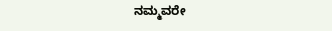ನಮ್ಮವರೇ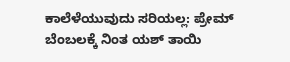ಕಾಲೆಳೆಯುವುದು ಸರಿಯಲ್ಲ: ಪ್ರೇಮ್ ಬೆಂಬಲಕ್ಕೆ ನಿಂತ ಯಶ್ ತಾಯಿ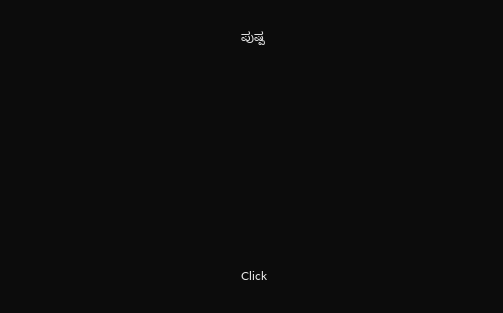ಪುಷ್ಪ












Click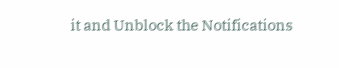it and Unblock the Notifications